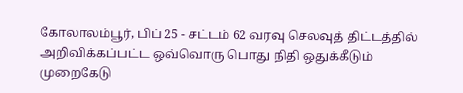கோலாலம்பூர், பிப் 25 - சட்டம் 62 வரவு செலவுத் திட்டத்தில் அறிவிக்கப்பட்ட ஒவ்வொரு பொது நிதி ஒதுக்கீடும் முறைகேடு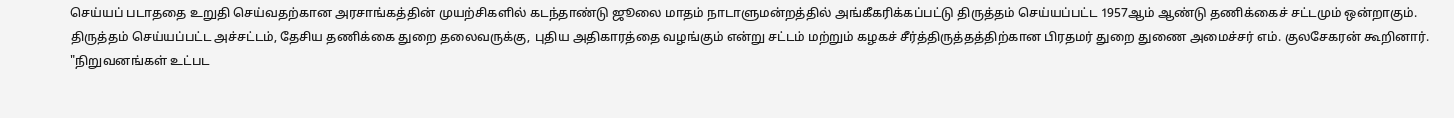செய்யப் படாததை உறுதி செய்வதற்கான அரசாங்கத்தின் முயற்சிகளில் கடந்தாண்டு ஜூலை மாதம் நாடாளுமன்றத்தில் அங்கீகரிக்கப்பட்டு திருத்தம் செய்யப்பட்ட 1957ஆம் ஆண்டு தணிக்கைச் சட்டமும் ஒன்றாகும்.
திருத்தம் செய்யப்பட்ட அச்சட்டம், தேசிய தணிக்கை துறை தலைவருக்கு, புதிய அதிகாரத்தை வழங்கும் என்று சட்டம் மற்றும் கழகச் சீர்த்திருத்தத்திற்கான பிரதமர் துறை துணை அமைச்சர் எம். குலசேகரன் கூறினார்.
"நிறுவனங்கள் உட்பட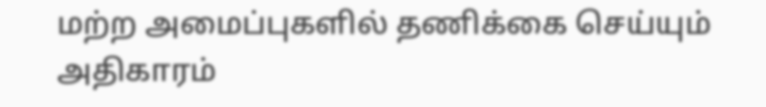மற்ற அமைப்புகளில் தணிக்கை செய்யும் அதிகாரம்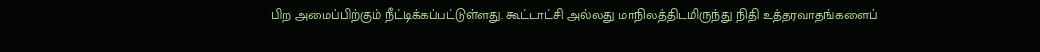பிற அமைப்பிற்கும் நீட்டிக்கப்பட்டுள்ளது. கூட்டாட்சி அல்லது மாநிலத்திடமிருந்து நிதி உத்தரவாதங்களைப்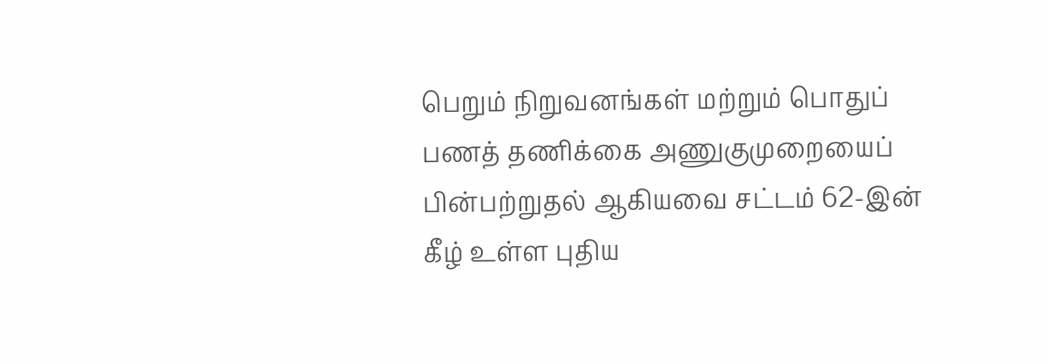பெறும் நிறுவனங்கள் மற்றும் பொதுப் பணத் தணிக்கை அணுகுமுறையைப் பின்பற்றுதல் ஆகியவை சட்டம் 62-இன் கீழ் உள்ள புதிய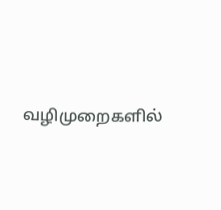வழிமுறைகளில்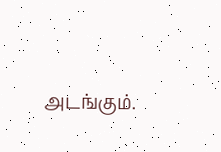அடங்கும்.